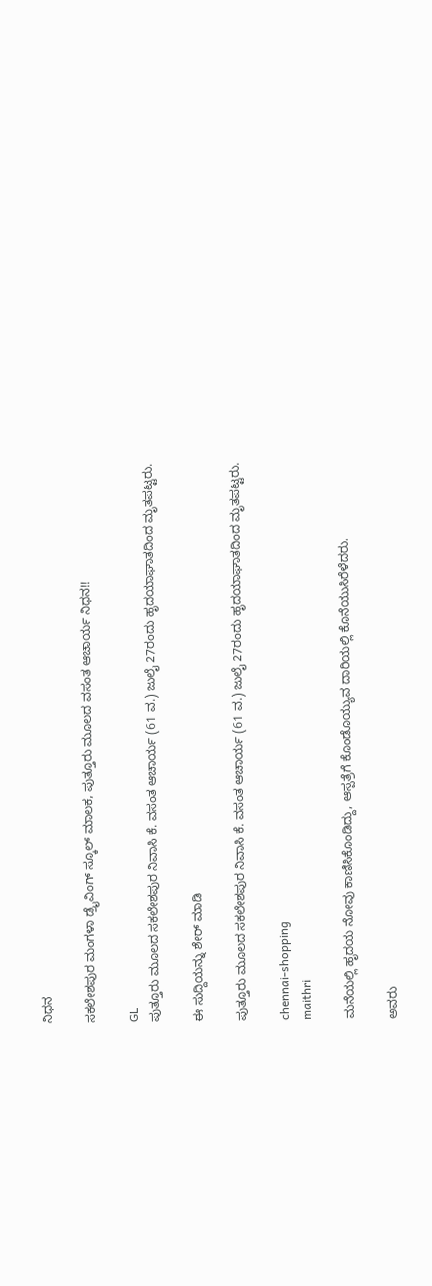ನಿಧನ

ಸಕಲೇಶಪುರ ಮಂಗಳಾ ಡ್ರೈವಿಂಗ್ ಸ್ಕೂಲ್ ಮಾಲಕ, ಪುತ್ತೂರು ಮೂಲದ ವಸಂತ ಆಚಾರ್ಯ ನಿಧನ!!

GL
ಪುತ್ತೂರು ಮೂಲದ ಸಕಲೇಶಪುರ ನಿವಾಸಿ ಕೆ. ವಸಂತ ಆಚಾರ್ಯ (61 ವ.) ಜುಲೈ 27ರಂದು ಹೃದಯಾಘಾತದಿಂದ ಮೃತಪಟ್ಟರು.

ಈ ಸುದ್ದಿಯನ್ನು ಶೇರ್ ಮಾಡಿ

ಪುತ್ತೂರು ಮೂಲದ ಸಕಲೇಶಪುರ ನಿವಾಸಿ ಕೆ. ವಸಂತ ಆಚಾರ್ಯ (61 ವ.) ಜುಲೈ 27ರಂದು ಹೃದಯಾಘಾತದಿಂದ ಮೃತಪಟ್ಟರು.

chennai-shopping
maithri

ಮನೆಯಲ್ಲಿ ಹೃದಯ ನೋವು ಕಾಣಿಸಿಕೊಂಡಿದ್ದು, ಆಸ್ಪತ್ರೆಗೆ ಕೊಂಡೊಯ್ಯುವ ದಾರಿಯಲ್ಲಿ ಕೊನೆಯುಸಿರೆಳೆದರು.

ಅವರು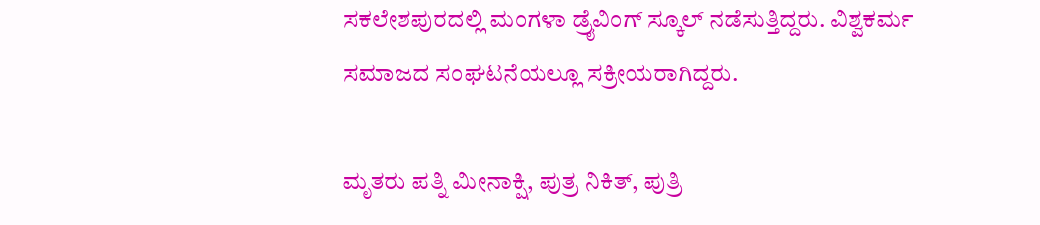ಸಕಲೇಶಪುರದಲ್ಲಿ ಮಂಗಳಾ ಡ್ರೈವಿಂಗ್ ಸ್ಕೂಲ್ ನಡೆಸುತ್ತಿದ್ದರು. ವಿಶ್ವಕರ್ಮ ಸಮಾಜದ ಸಂಘಟನೆಯಲ್ಲೂ ಸಕ್ರೀಯರಾಗಿದ್ದರು.

ಮೃತರು ಪತ್ನಿ ಮೀನಾಕ್ಷಿ, ಪುತ್ರ ನಿಕಿತ್, ಪುತ್ರಿ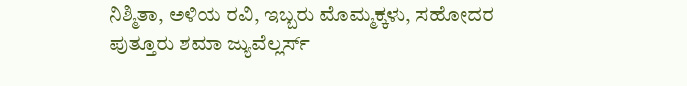ನಿಶ್ಮಿತಾ, ಅಳಿಯ ರವಿ, ಇಬ್ಬರು ಮೊಮ್ಮಕ್ಕಳು, ಸಹೋದರ ಪುತ್ತೂರು ಶಮಾ ಜ್ಯುವೆಲ್ಲರ್ಸ್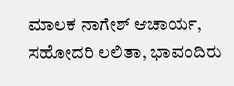ಮಾಲಕ ನಾಗೇಶ್ ಆಚಾರ್ಯ, ಸಹೋದರಿ ಲಲಿತಾ, ಭಾವಂದಿರು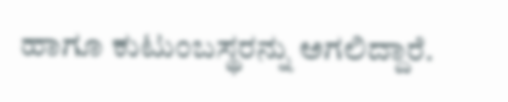ಹಾಗೂ ಕುಟುಂಬಸ್ಥರನ್ನು ಅಗಲಿದ್ದಾರೆ.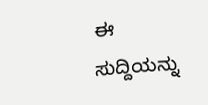ಈ ಸುದ್ದಿಯನ್ನು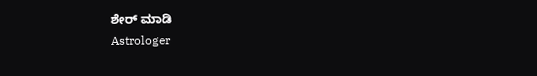ಶೇರ್ ಮಾಡಿ
Astrologer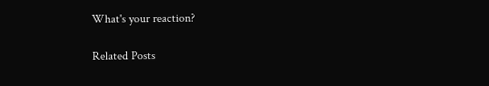What's your reaction?

Related Posts